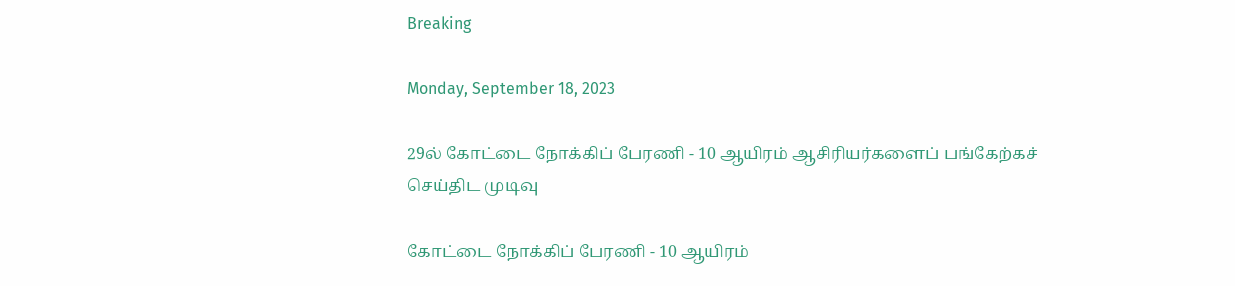Breaking

Monday, September 18, 2023

29ல் கோட்டை நோக்கிப் பேரணி - 10 ஆயிரம் ஆசிரியர்களைப் பங்கேற்கச் செய்திட முடிவு

கோட்டை நோக்கிப் பேரணி - 10 ஆயிரம்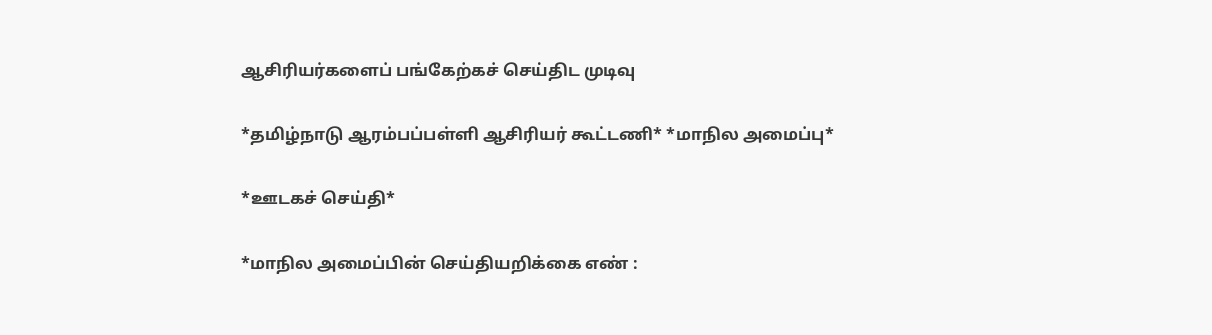ஆசிரியர்களைப் பங்கேற்கச் செய்திட முடிவு

*தமிழ்நாடு ஆரம்பப்பள்ளி ஆசிரியர் கூட்டணி* *மாநில அமைப்பு*

*ஊடகச் செய்தி*

*மாநில அமைப்பின் செய்தியறிக்கை எண் :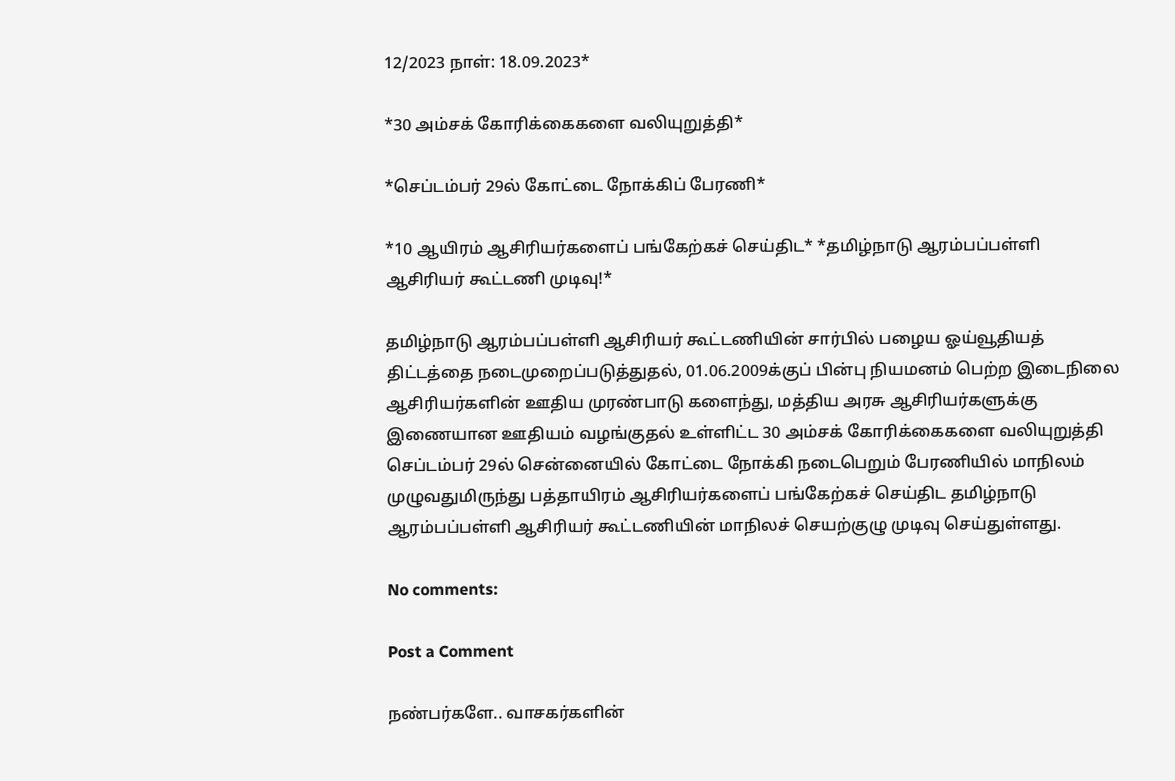12/2023 நாள்: 18.09.2023*

*30 அம்சக் கோரிக்கைகளை வலியுறுத்தி*

*செப்டம்பர் 29ல் கோட்டை நோக்கிப் பேரணி*

*10 ஆயிரம் ஆசிரியர்களைப் பங்கேற்கச் செய்திட* *தமிழ்நாடு ஆரம்பப்பள்ளி ஆசிரியர் கூட்டணி முடிவு!*

தமிழ்நாடு ஆரம்பப்பள்ளி ஆசிரியர் கூட்டணியின் சார்பில் பழைய ஓய்வூதியத் திட்டத்தை நடைமுறைப்படுத்துதல், 01.06.2009க்குப் பின்பு நியமனம் பெற்ற இடைநிலை ஆசிரியர்களின் ஊதிய முரண்பாடு களைந்து, மத்திய அரசு ஆசிரியர்களுக்கு இணையான ஊதியம் வழங்குதல் உள்ளிட்ட 30 அம்சக் கோரிக்கைகளை வலியுறுத்தி செப்டம்பர் 29ல் சென்னையில் கோட்டை நோக்கி நடைபெறும் பேரணியில் மாநிலம் முழுவதுமிருந்து பத்தாயிரம் ஆசிரியர்களைப் பங்கேற்கச் செய்திட தமிழ்நாடு ஆரம்பப்பள்ளி ஆசிரியர் கூட்டணியின் மாநிலச் செயற்குழு முடிவு செய்துள்ளது.

No comments:

Post a Comment

நண்பர்களே.. வாசகர்களின்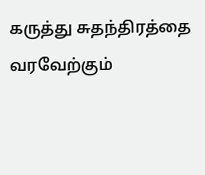கருத்து சுதந்திரத்தை வரவேற்கும்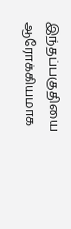இந்தப்பகுதியை ஆரோக்கியமாக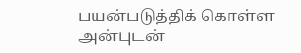பயன்படுத்திக் கொள்ள அன்புடன்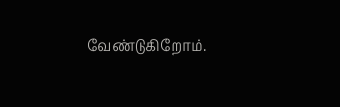வேண்டுகிறோம்.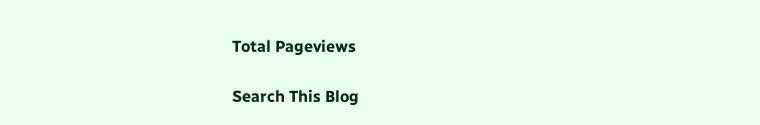Total Pageviews

Search This Blog